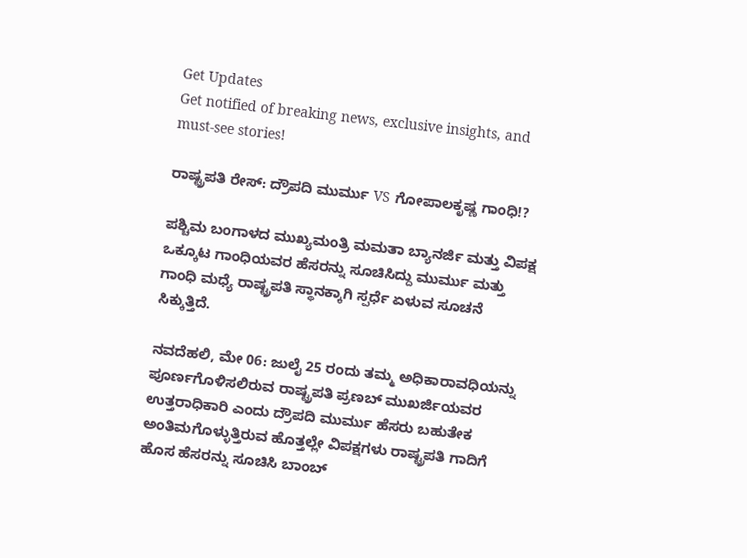Get Updates
Get notified of breaking news, exclusive insights, and must-see stories!

ರಾಷ್ಟ್ರಪತಿ ರೇಸ್: ದ್ರೌಪದಿ ಮುರ್ಮು VS ಗೋಪಾಲಕೃಷ್ಣ ಗಾಂಧಿ!?

ಪಶ್ಚಿಮ ಬಂಗಾಳದ ಮುಖ್ಯಮಂತ್ರಿ ಮಮತಾ ಬ್ಯಾನರ್ಜಿ ಮತ್ತು ವಿಪಕ್ಷ ಒಕ್ಕೂಟ ಗಾಂಧಿಯವರ ಹೆಸರನ್ನು ಸೂಚಿಸಿದ್ದು ಮುರ್ಮು ಮತ್ತು ಗಾಂಧಿ ಮಧ್ಯೆ ರಾಷ್ಟ್ರಪತಿ ಸ್ಥಾನಕ್ಕಾಗಿ ಸ್ಪರ್ಧೆ ಏಳುವ ಸೂಚನೆ ಸಿಕ್ಕುತ್ತಿದೆ.

ನವದೆಹಲಿ, ಮೇ 06: ಜುಲೈ 25 ರಂದು ತಮ್ಮ ಅಧಿಕಾರಾವಧಿಯನ್ನು ಪೂರ್ಣಗೊಳಿಸಲಿರುವ ರಾಷ್ಟ್ರಪತಿ ಪ್ರಣಬ್ ಮುಖರ್ಜಿಯವರ ಉತ್ತರಾಧಿಕಾರಿ ಎಂದು ದ್ರೌಪದಿ ಮುರ್ಮು ಹೆಸರು ಬಹುತೇಕ ಅಂತಿಮಗೊಳ್ಳುತ್ತಿರುವ ಹೊತ್ತಲ್ಲೇ ವಿಪಕ್ಷಗಳು ರಾಷ್ಟ್ರಪತಿ ಗಾದಿಗೆ ಹೊಸ ಹೆಸರನ್ನು ಸೂಚಿಸಿ ಬಾಂಬ್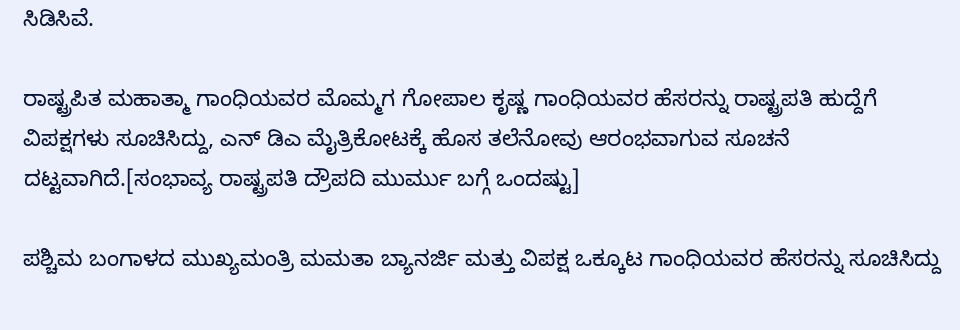ಸಿಡಿಸಿವೆ.

ರಾಷ್ಟ್ರಪಿತ ಮಹಾತ್ಮಾ ಗಾಂಧಿಯವರ ಮೊಮ್ಮಗ ಗೋಪಾಲ ಕೃಷ್ಣ ಗಾಂಧಿಯವರ ಹೆಸರನ್ನು ರಾಷ್ಟ್ರಪತಿ ಹುದ್ದೆಗೆ ವಿಪಕ್ಷಗಳು ಸೂಚಿಸಿದ್ದು, ಎನ್ ಡಿಎ ಮೈತ್ರಿಕೋಟಕ್ಕೆ ಹೊಸ ತಲೆನೋವು ಆರಂಭವಾಗುವ ಸೂಚನೆ ದಟ್ಟವಾಗಿದೆ.[ಸಂಭಾವ್ಯ ರಾಷ್ಟ್ರಪತಿ ದ್ರೌಪದಿ ಮುರ್ಮು ಬಗ್ಗೆ ಒಂದಷ್ಟು]

ಪಶ್ಚಿಮ ಬಂಗಾಳದ ಮುಖ್ಯಮಂತ್ರಿ ಮಮತಾ ಬ್ಯಾನರ್ಜಿ ಮತ್ತು ವಿಪಕ್ಷ ಒಕ್ಕೂಟ ಗಾಂಧಿಯವರ ಹೆಸರನ್ನು ಸೂಚಿಸಿದ್ದು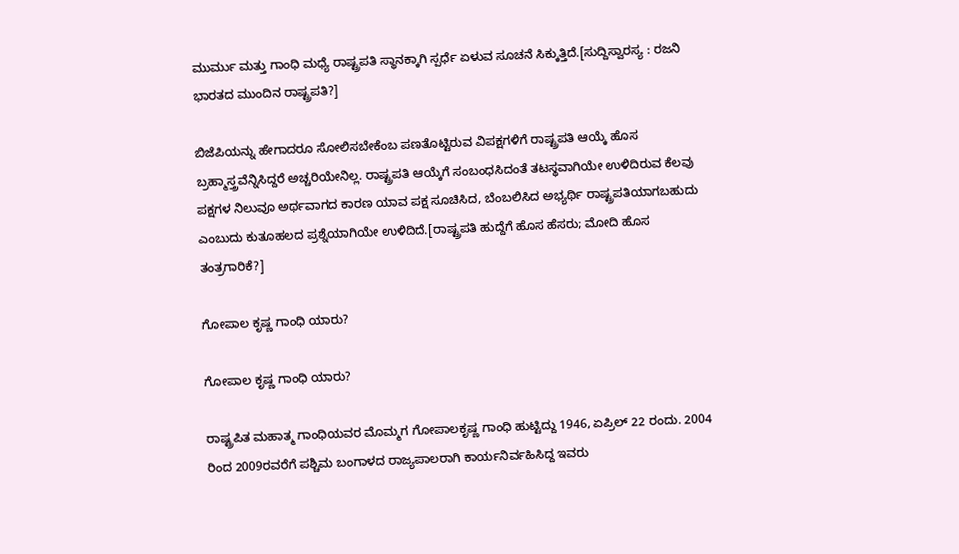ಮುರ್ಮು ಮತ್ತು ಗಾಂಧಿ ಮಧ್ಯೆ ರಾಷ್ಟ್ರಪತಿ ಸ್ಥಾನಕ್ಕಾಗಿ ಸ್ಪರ್ಧೆ ಏಳುವ ಸೂಚನೆ ಸಿಕ್ಕುತ್ತಿದೆ.[ಸುದ್ದಿಸ್ವಾರಸ್ಯ : ರಜನಿ ಭಾರತದ ಮುಂದಿನ ರಾಷ್ಟ್ರಪತಿ?]

ಬಿಜೆಪಿಯನ್ನು ಹೇಗಾದರೂ ಸೋಲಿಸಬೇಕೆಂಬ ಪಣತೊಟ್ಟಿರುವ ವಿಪಕ್ಷಗಳಿಗೆ ರಾಷ್ಟ್ರಪತಿ ಆಯ್ಕೆ ಹೊಸ ಬ್ರಹ್ಮಾಸ್ತ್ರವೆನ್ನಿಸಿದ್ದರೆ ಅಚ್ಚರಿಯೇನಿಲ್ಲ. ರಾಷ್ಟ್ರಪತಿ ಆಯ್ಕೆಗೆ ಸಂಬಂಧಸಿದಂತೆ ತಟಸ್ಥವಾಗಿಯೇ ಉಳಿದಿರುವ ಕೆಲವು ಪಕ್ಷಗಳ ನಿಲುವೂ ಅರ್ಥವಾಗದ ಕಾರಣ ಯಾವ ಪಕ್ಷ ಸೂಚಿಸಿದ, ಬೆಂಬಲಿಸಿದ ಅಭ್ಯರ್ಥಿ ರಾಷ್ಟ್ರಪತಿಯಾಗಬಹುದು ಎಂಬುದು ಕುತೂಹಲದ ಪ್ರಶ್ನೆಯಾಗಿಯೇ ಉಳಿದಿದೆ.[ರಾಷ್ಟ್ರಪತಿ ಹುದ್ದೆಗೆ ಹೊಸ ಹೆಸರು; ಮೋದಿ ಹೊಸ ತಂತ್ರಗಾರಿಕೆ?]

ಗೋಪಾಲ ಕೃಷ್ಣ ಗಾಂಧಿ ಯಾರು?

ಗೋಪಾಲ ಕೃಷ್ಣ ಗಾಂಧಿ ಯಾರು?

ರಾಷ್ಟ್ರಪಿತ ಮಹಾತ್ಮ ಗಾಂಧಿಯವರ ಮೊಮ್ಮಗ ಗೋಪಾಲಕೃಷ್ಣ ಗಾಂಧಿ ಹುಟ್ಟಿದ್ದು 1946, ಏಪ್ರಿಲ್ 22 ರಂದು. 2004 ರಿಂದ 2009ರವರೆಗೆ ಪಶ್ಚಿಮ ಬಂಗಾಳದ ರಾಜ್ಯಪಾಲರಾಗಿ ಕಾರ್ಯನಿರ್ವಹಿಸಿದ್ದ ಇವರು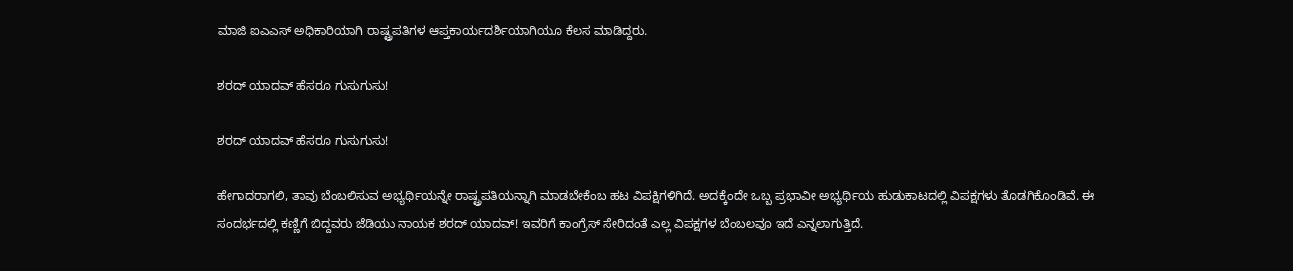ಮಾಜಿ ಐಎಎಸ್ ಅಧಿಕಾರಿಯಾಗಿ ರಾಷ್ಟ್ರಪತಿಗಳ ಆಪ್ತಕಾರ್ಯದರ್ಶಿಯಾಗಿಯೂ ಕೆಲಸ ಮಾಡಿದ್ದರು.

ಶರದ್ ಯಾದವ್ ಹೆಸರೂ ಗುಸುಗುಸು!

ಶರದ್ ಯಾದವ್ ಹೆಸರೂ ಗುಸುಗುಸು!

ಹೇಗಾದರಾಗಲಿ, ತಾವು ಬೆಂಬಲಿಸುವ ಅಭ್ಯರ್ಥಿಯನ್ನೇ ರಾಷ್ಟ್ರಪತಿಯನ್ನಾಗಿ ಮಾಡಬೇಕೆಂಬ ಹಟ ವಿಪಕ್ಷಿಗಳಿಗಿದೆ. ಅದಕ್ಕೆಂದೇ ಒಬ್ಬ ಪ್ರಭಾವೀ ಅಭ್ಯರ್ಥಿಯ ಹುಡುಕಾಟದಲ್ಲಿ ವಿಪಕ್ಷಗಳು ತೊಡಗಿಕೊಂಡಿವೆ. ಈ ಸಂದರ್ಭದಲ್ಲಿ ಕಣ್ಣಿಗೆ ಬಿದ್ದವರು ಜೆಡಿಯು ನಾಯಕ ಶರದ್ ಯಾದವ್! ಇವರಿಗೆ ಕಾಂಗ್ರೆಸ್ ಸೇರಿದಂತೆ ಎಲ್ಲ ವಿಪಕ್ಷಗಳ ಬೆಂಬಲವೂ ಇದೆ ಎನ್ನಲಾಗುತ್ತಿದೆ.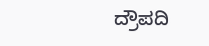ದ್ರೌಪದಿ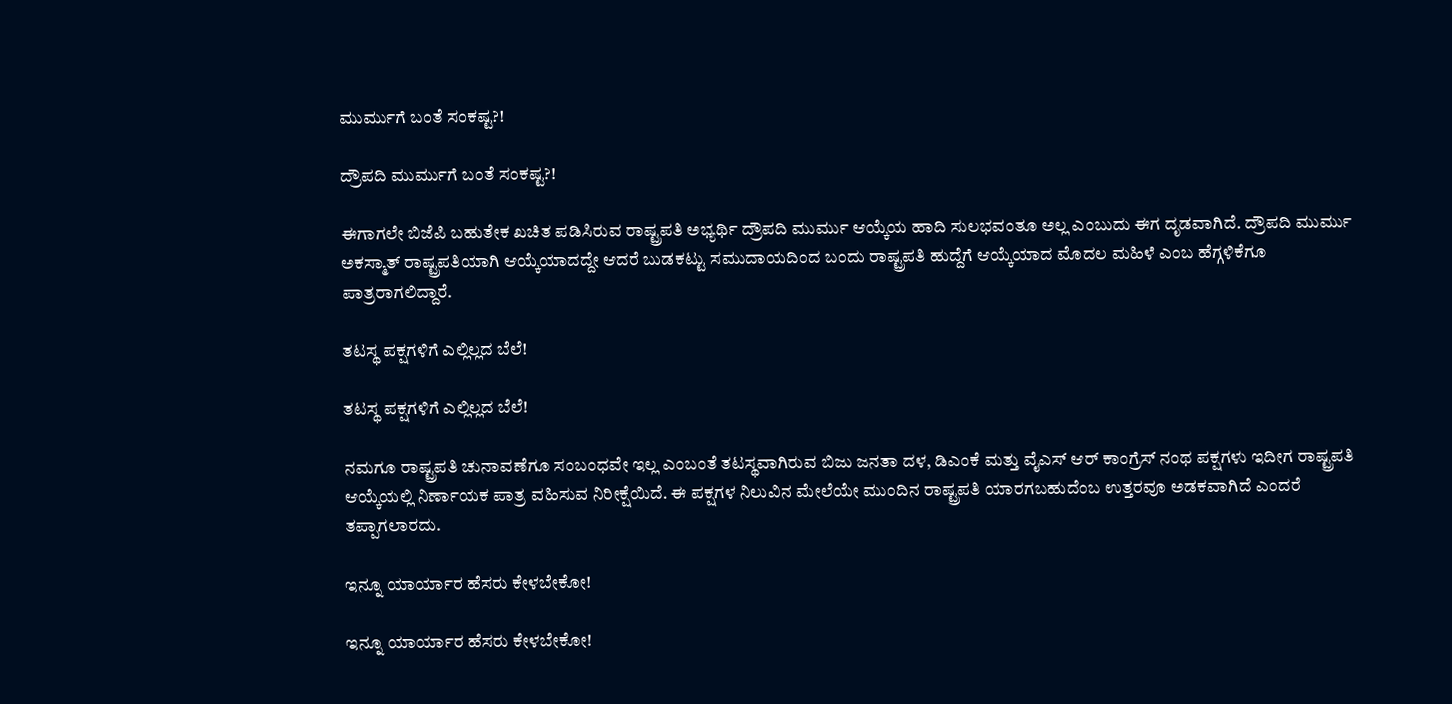ಮುರ್ಮುಗೆ ಬಂತೆ ಸಂಕಷ್ಟ?!

ದ್ರೌಪದಿ ಮುರ್ಮುಗೆ ಬಂತೆ ಸಂಕಷ್ಟ?!

ಈಗಾಗಲೇ ಬಿಜೆಪಿ ಬಹುತೇಕ ಖಚಿತ ಪಡಿಸಿರುವ ರಾಷ್ಟ್ರಪತಿ ಅಭ್ಯರ್ಥಿ ದ್ರೌಪದಿ ಮುರ್ಮು ಆಯ್ಕೆಯ ಹಾದಿ ಸುಲಭವಂತೂ ಅಲ್ಲ ಎಂಬುದು ಈಗ ದೃಡವಾಗಿದೆ. ದ್ರೌಪದಿ ಮುರ್ಮು ಅಕಸ್ಮಾತ್ ರಾಷ್ಟ್ರಪತಿಯಾಗಿ ಆಯ್ಕೆಯಾದದ್ದೇ ಆದರೆ ಬುಡಕಟ್ಟು ಸಮುದಾಯದಿಂದ ಬಂದು ರಾಷ್ಟ್ರಪತಿ ಹುದ್ದೆಗೆ ಆಯ್ಕೆಯಾದ ಮೊದಲ ಮಹಿಳೆ ಎಂಬ ಹೆಗ್ಗಳಿಕೆಗೂ ಪಾತ್ರರಾಗಲಿದ್ದಾರೆ.

ತಟಸ್ಥ ಪಕ್ಷಗಳಿಗೆ ಎಲ್ಲಿಲ್ಲದ ಬೆಲೆ!

ತಟಸ್ಥ ಪಕ್ಷಗಳಿಗೆ ಎಲ್ಲಿಲ್ಲದ ಬೆಲೆ!

ನಮಗೂ ರಾಷ್ಟ್ರಪತಿ ಚುನಾವಣೆಗೂ ಸಂಬಂಧವೇ ಇಲ್ಲ ಎಂಬಂತೆ ತಟಸ್ಥವಾಗಿರುವ ಬಿಜು ಜನತಾ ದಳ, ಡಿಎಂಕೆ ಮತ್ತು ವೈಎಸ್ ಆರ್ ಕಾಂಗ್ರೆಸ್ ನಂಥ ಪಕ್ಷಗಳು ಇದೀಗ ರಾಷ್ಟ್ರಪತಿ ಆಯ್ಕೆಯಲ್ಲಿ ನಿರ್ಣಾಯಕ ಪಾತ್ರ ವಹಿಸುವ ನಿರೀಕ್ಷೆಯಿದೆ. ಈ ಪಕ್ಷಗಳ ನಿಲುವಿನ ಮೇಲೆಯೇ ಮುಂದಿನ ರಾಷ್ಟ್ರಪತಿ ಯಾರಗಬಹುದೆಂಬ ಉತ್ತರವೂ ಅಡಕವಾಗಿದೆ ಎಂದರೆ ತಪ್ಪಾಗಲಾರದು.

ಇನ್ನೂ ಯಾರ್ಯಾರ ಹೆಸರು ಕೇಳಬೇಕೋ!

ಇನ್ನೂ ಯಾರ್ಯಾರ ಹೆಸರು ಕೇಳಬೇಕೋ!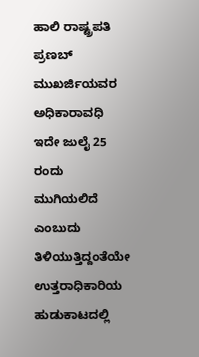ಹಾಲಿ ರಾಷ್ಟ್ರಪತಿ ಪ್ರಣಬ್ ಮುಖರ್ಜಿಯವರ ಅಧಿಕಾರಾವಧಿ ಇದೇ ಜುಲೈ 25 ರಂದು ಮುಗಿಯಲಿದೆ ಎಂಬುದು ತಿಳಿಯುತ್ತಿದ್ದಂತೆಯೇ ಉತ್ತರಾಧಿಕಾರಿಯ ಹುಡುಕಾಟದಲ್ಲಿ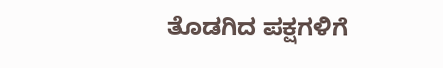ತೊಡಗಿದ ಪಕ್ಷಗಳಿಗೆ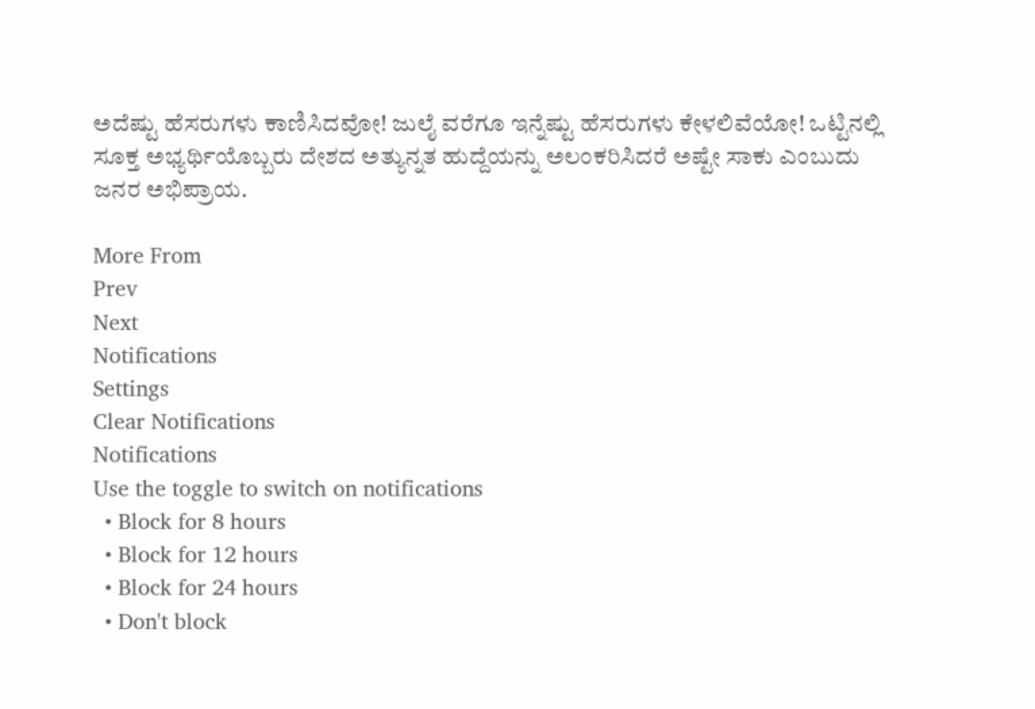ಅದೆಷ್ಟು ಹೆಸರುಗಳು ಕಾಣಿಸಿದವೋ! ಜುಲೈ ವರೆಗೂ ಇನ್ನೆಷ್ಟು ಹೆಸರುಗಳು ಕೇಳಲಿವೆಯೋ! ಒಟ್ಟಿನಲ್ಲಿ ಸೂಕ್ತ ಅಭ್ಯರ್ಥಿಯೊಬ್ಬರು ದೇಶದ ಅತ್ಯುನ್ನತ ಹುದ್ದೆಯನ್ನು ಅಲಂಕರಿಸಿದರೆ ಅಷ್ಟೇ ಸಾಕು ಎಂಬುದು ಜನರ ಅಭಿಪ್ರಾಯ.

More From
Prev
Next
Notifications
Settings
Clear Notifications
Notifications
Use the toggle to switch on notifications
  • Block for 8 hours
  • Block for 12 hours
  • Block for 24 hours
  • Don't block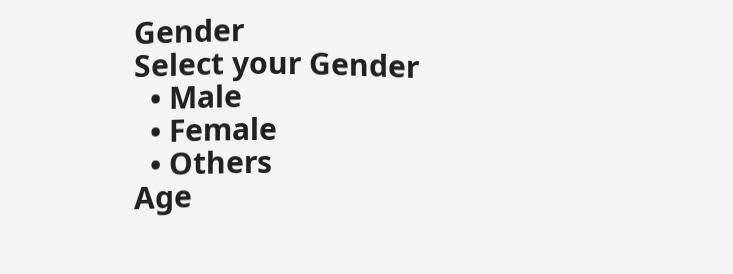Gender
Select your Gender
  • Male
  • Female
  • Others
Age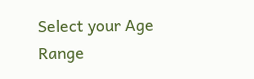Select your Age Range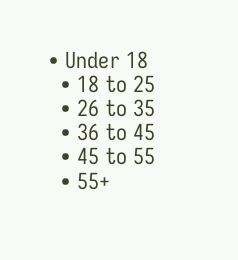• Under 18
  • 18 to 25
  • 26 to 35
  • 36 to 45
  • 45 to 55
  • 55+